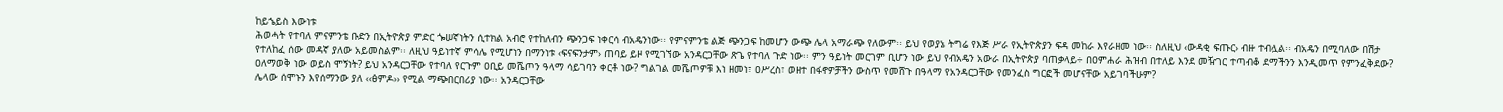ከይኄይስ እውነቱ
ሕወሓት የተባለ ምናምንቴ ቡድን በኢትዮጵያ ምድር ጐሠኛነትን ሲተክል አብሮ የተከለብን ጭንጋፍ ነቀርሳ ብአዴንነው፡፡ የምናምንቴ ልጅ ጭንጋፍ ከመሆን ውጭ ሌላ አማራጭ የለውም፡፡ ይህ የወያኔ ትግሬ የእጅ ሥራ የኢትዮጵያን ፍዳ መከራ እየራዘመ ነው፡፡ ስለዚህ ‹ውዳቂ ፍጡር› ብዙ ተብሏል፡፡ ብአዴን በሚባለው በሽታ የተለከፈ ሰው መዳኛ ያለው አይመስልም፡፡ ለዚህ ዓይነተኛ ምሳሌ የሚሆነን በማንነቱ ‹ፍናፍንታም› ጠባይ ይዞ የሚገኘው አንዳርጋቸው ጽጌ የተባለ ጉድ ነው፡፡ ምን ዓይነት መርገም ቢሆን ነው ይህ የብአዴን አውራ በኢትዮጵያ ባጠቃላይ÷ በዐምሐራ ሕዝብ በተለይ እንደ መዥገር ተጣብቆ ደማችንን እንዲመጥ የምንፈቅደው? ዐለማወቅ ነው ወይስ ሞኝነት? ይህ አንዳርጋቸው የተባለ የርጉም ዐቢይ መሼጦን ዓላማ ሳይገባን ቀርቶ ነው? ግልገል መሼጦዎቹ እነ ዘመነ፣ ዐሥረስ፣ ወዘተ በፋኖዎቻችን ውስጥ የመሸጉ በዓላማ የአንዳርጋቸው የመንፈስ ግርፎች መሆናቸው አይገባችሁም?
ሌላው ሰሞኑን እየሰማንው ያለ ‹‹ፅምዶ›› የሚል ማጭበርበሪያ ነው፡፡ አንዳርጋቸው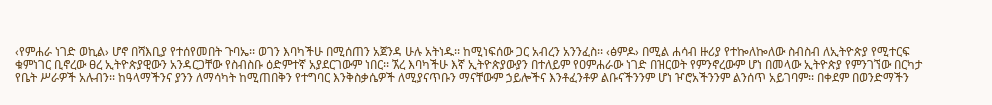‹የምሐራ ነገድ ወኪል› ሆኖ በሻእቢያ የተሰየመበት ጉባኤ፡፡ ወገን እባካችሁ በሚሰጠን አጀንዳ ሁሉ አትነዱ፡፡ ከሚነፍሰው ጋር አብረን አንንፈስ፡፡ ‹ፅምዶ› በሚል ሐሳብ ዙሪያ የተኰለኰለው ስብስብ ለኢትዮጵያ የሚተርፍ ቁምነገር ቢኖረው ፀረ ኢትዮጵያዊውን አንዳርጋቸው የስብስቡ ዕድምተኛ አያደርገውም ነበር፡፡ ኧረ እባካችሁ እኛ ኢትዮጵያውያን በተለይም የዐምሐራው ነገድ በዝርወት የምንኖረውም ሆነ በመላው ኢትዮጵያ የምንገኘው በርካታ የቤት ሥራዎች አሉብን፡፡ ከዓላማችንና ያንን ለማሳካት ከሚጠበቅን የተግባር እንቅስቃሴዎች ለሚያናጥቡን ማናቸውም ኃይሎችና እንቶፈንቶዎ ልቡናችንንም ሆነ ዦሮአችንንም ልንሰጥ አይገባም፡፡ በቀደም በወንድማችን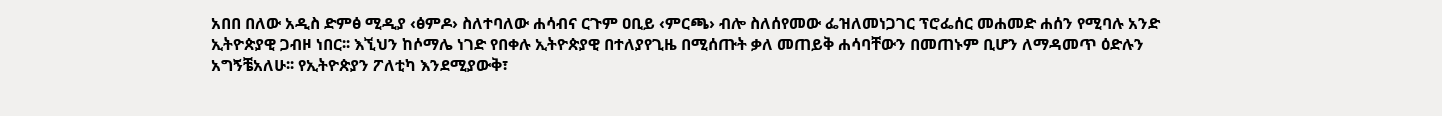አበበ በለው አዲስ ድምፅ ሚዲያ ‹ፅምዶ› ስለተባለው ሐሳብና ርጉም ዐቢይ ‹ምርጫ› ብሎ ስለሰየመው ፌዝለመነጋገር ፕሮፌሰር መሐመድ ሐሰን የሚባሉ አንድ ኢትዮጵያዊ ጋብዞ ነበር፡፡ እኚህን ከሶማሌ ነገድ የበቀሉ ኢትዮጵያዊ በተለያየጊዜ በሚሰጡት ቃለ መጠይቅ ሐሳባቸውን በመጠኑም ቢሆን ለማዳመጥ ዕድሉን አግኝቼአለሁ፡፡ የኢትዮጵያን ፖለቲካ እንደሚያውቅ፣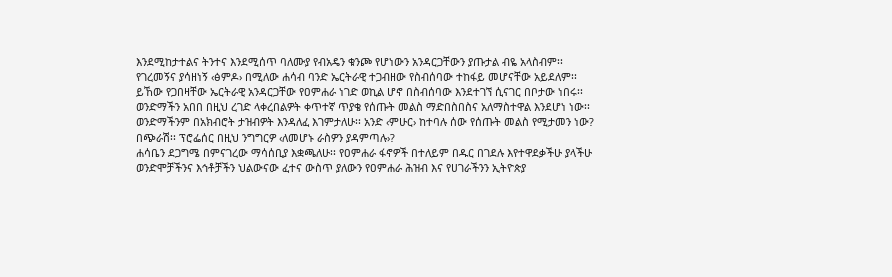እንደሚከታተልና ትንተና እንደሚሰጥ ባለሙያ የብአዴን ቁንጮ የሆነውን አንዳርጋቸውን ያጡታል ብዬ አላስብም፡፡ የገረመኝና ያሳዘነኝ ‹ፅምዶ› በሚለው ሐሳብ ባንድ ኤርትራዊ ተጋብዘው የስብሰባው ተከፋይ መሆናቸው አይደለም፡፡ ይኸው የጋበዛቸው ኤርትራዊ አንዳርጋቸው የዐምሐራ ነገድ ወኪል ሆኖ በስብሰባው እንደተገኘ ሲናገር በቦታው ነበሩ፡፡ ወንድማችን አበበ በዚህ ረገድ ላቀረበልዎት ቀጥተኛ ጥያቄ የሰጡት መልስ ማድበስበስና አለማስተዋል እንደሆነ ነው፡፡ ወንድማችንም በአክብሮት ታዝብዎት እንዳለፈ እገምታለሁ፡፡ አንድ ‹ምሁር› ከተባሉ ሰው የሰጡት መልስ የሚታመን ነው? በጭራሽ፡፡ ፕሮፌሰር በዚህ ንግግርዎ ‹ለመሆኑ ራስዎን ያዳምጣሉ›?
ሐሳቤን ደጋግሜ በምናገረው ማሳሰቢያ እቋጫለሁ፡፡ የዐምሐራ ፋኖዎች በተለይም በዱር በገደሉ እየተዋደቃችሁ ያላችሁ ወንድሞቻችንና እኅቶቻችን ህልውናው ፈተና ውስጥ ያለውን የዐምሐራ ሕዝብ እና የሀገራችንን ኢትዮጵያ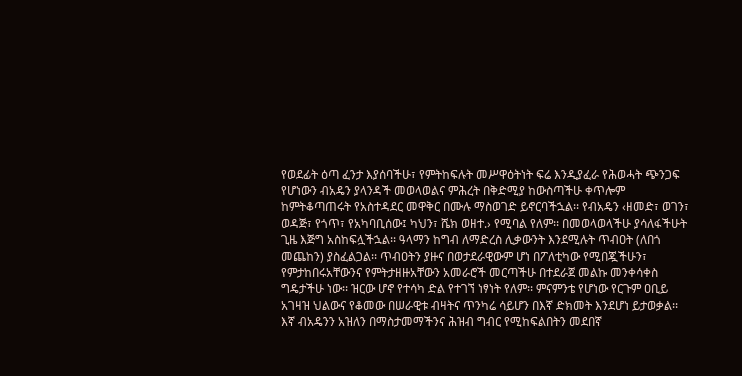የወደፊት ዕጣ ፈንታ እያሰባችሁ፣ የምትከፍሉት መሥዋዕትነት ፍሬ እንዲያፈራ የሕወሓት ጭንጋፍ የሆነውን ብአዴን ያላንዳች መወላወልና ምሕረት በቅድሚያ ከውስጣችሁ ቀጥሎም ከምትቆጣጠሩት የአስተዳደር መዋቅር በሙሉ ማስወገድ ይኖርባችኋል፡፡ የብአዴን ‹ዘመድ፣ ወገን፣ ወዳጅ፣ የጎጥ፣ የአካባቢሰው፤ ካህን፣ ሼክ ወዘተ.› የሚባል የለም፡፡ በመወላወላችሁ ያሳለፋችሁት ጊዜ እጅግ አስከፍሏችኋል፡፡ ዓላማን ከግብ ለማድረስ ሊቃውንት እንደሚሉት ጥብዐት (ለበጎ መጨከን) ያስፈልጋል፡፡ ጥብዐትን ያዙና በወታደራዊውም ሆነ በፖለቲካው የሚበጇችሁን፣ የምታከበሩአቸውንና የምትታዘዙአቸውን አመራሮች መርጣችሁ በተደራጀ መልኩ መንቀሳቀስ ግዴታችሁ ነው፡፡ ዝርው ሆኖ የተሳካ ድል የተገኘ ነፃነት የለም፡፡ ምናምንቴ የሆነው የርጉም ዐቢይ አገዛዝ ህልውና የቆመው በሠራዊቱ ብዛትና ጥንካሬ ሳይሆን በእኛ ድክመት እንደሆነ ይታወቃል፡፡ እኛ ብአዴንን አዝለን በማስታመማችንና ሕዝብ ግብር የሚከፍልበትን መደበኛ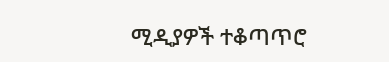ሚዲያዎች ተቆጣጥሮ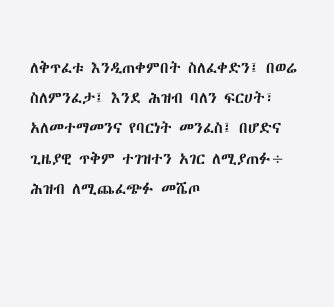ለቅጥፈቱ እንዲጠቀምበት ስለፈቀድን፤ በወሬ ስለምንፈታ፤ እንደ ሕዝብ ባለን ፍርሀት፣ አለመተማመንና የባርነት መንፈስ፤ በሆድና ጊዜያዊ ጥቅም ተገዝተን አገር ለሚያጠፉ÷ ሕዝብ ለሚጨፈጭፉ መሼጦ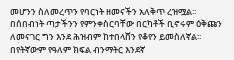መሆንን ስለመረጥን የባርነት ዘመናችን አለቅጥ ረዝሟል፡፡ በሰበብነት ጣታችንን የምንቀስርባቸው በርካቶች ቢኖሩም ዕቅጩን ለመናገር ግን እንደ ሕዝብም ከተበላሸን የቆየን ይመስለኛል፡፡ በየትኛውም የዓለም ክፍል ብንማትር እንደኛ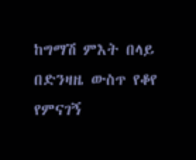ከግማሽ ምእት በላይ በድንዛዜ ውስጥ የቆየ የምናገኝ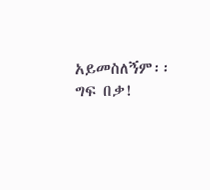አይመስለኝም፡፡ ግፍ በቃ!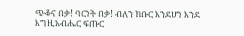ጭቆና በቃ! ባርነት በቃ! ብለን ክቡር እንደሆነ እንደ እግዚአብሔር ፍጡር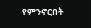የምንኖርበት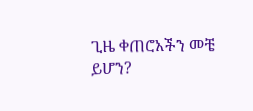ጊዜ ቀጠሮአችን መቼ ይሆን?